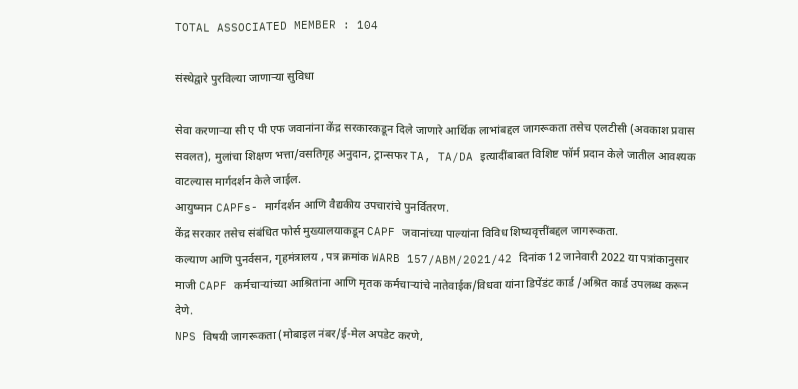TOTAL ASSOCIATED MEMBER : 104

संस्थेद्वारे पुरविल्या जाणाऱ्या सुविधा

सेवा करणाऱ्या सी ए पी एफ जवानांना केंद्र सरकारकडून दिले जाणारे आर्थिक लाभांबद्दल जागरूकता तसेच एलटीसी (अवकाश प्रवास सवलत), मुलांचा शिक्षण भत्ता/वसतिगृह अनुदान, ट्रान्सफर TA, TA/DA इत्यादींबाबत विशिष्ट फॉर्म प्रदान केले जातील आवश्यक वाटल्यास मार्गदर्शन केले जाईल.
आयुष्मान CAPFs- मार्गदर्शन आणि वैद्यकीय उपचारांचे पुनर्वितरण.
केंद्र सरकार तसेच संबंधित फोर्स मुख्यालयाकडून CAPF जवानांच्या पाल्यांना विविध शिष्यवृत्तींबद्दल जागरूकता.
कल्याण आणि पुनर्वसन, गृहमंत्रालय , पत्र क्रमांक WARB 157/ABM/2021/42 दिनांक 12 जानेवारी 2022 या पत्रांकानुसार माजी CAPF कर्मचाऱ्यांच्या आश्रितांना आणि मृतक कर्मचाऱ्यांचे नातेवाईक/विधवा यांना डिपेंडंट कार्ड /अश्रित कार्ड उपलब्ध करून देणे.
NPS विषयी जागरूकता (मोबाइल नंबर/ई-मेल अपडेट करणे,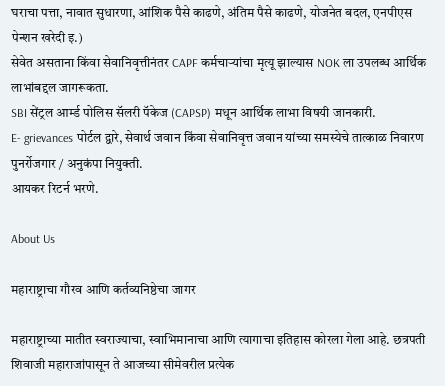घराचा पत्ता, नावात सुधारणा, आंशिक पैसे काढणे, अंतिम पैसे काढणे, योजनेत बदल, एनपीएस पेन्शन खरेदी इ.)
सेवेत असताना किंवा सेवानिवृत्तीनंतर CAPF कर्मचाऱ्यांचा मृत्यू झाल्यास NOK ला उपलब्ध आर्थिक लाभांबद्दल जागरूकता.
SBI सेंट्रल आर्म्ड पोलिस सॅलरी पॅकेज (CAPSP) मधून आर्थिक लाभा विषयी जानकारी.
E- grievances पोर्टल द्वारे, सेवार्थ जवान किंवा सेवानिवृत्त जवान यांच्या समस्येचे तात्काळ निवारण
पुनर्रोजगार / अनुकंपा नियुक्ती.
आयकर रिटर्न भरणे.

About Us

महाराष्ट्राचा गौरव आणि कर्तव्यनिष्ठेचा जागर

महाराष्ट्राच्या मातीत स्वराज्याचा, स्वाभिमानाचा आणि त्यागाचा इतिहास कोरला गेला आहे. छत्रपती शिवाजी महाराजांपासून ते आजच्या सीमेवरील प्रत्येक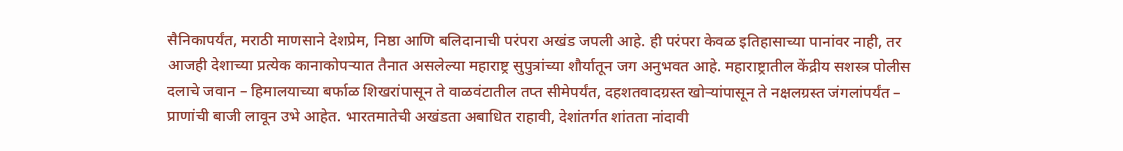सैनिकापर्यंत, मराठी माणसाने देशप्रेम, निष्ठा आणि बलिदानाची परंपरा अखंड जपली आहे. ही परंपरा केवळ इतिहासाच्या पानांवर नाही, तर आजही देशाच्या प्रत्येक कानाकोपऱ्यात तैनात असलेल्या महाराष्ट्र सुपुत्रांच्या शौर्यातून जग अनुभवत आहे. महाराष्ट्रातील केंद्रीय सशस्त्र पोलीस दलाचे जवान – हिमालयाच्या बर्फाळ शिखरांपासून ते वाळवंटातील तप्त सीमेपर्यंत, दहशतवादग्रस्त खोऱ्यांपासून ते नक्षलग्रस्त जंगलांपर्यंत – प्राणांची बाजी लावून उभे आहेत. भारतमातेची अखंडता अबाधित राहावी, देशांतर्गत शांतता नांदावी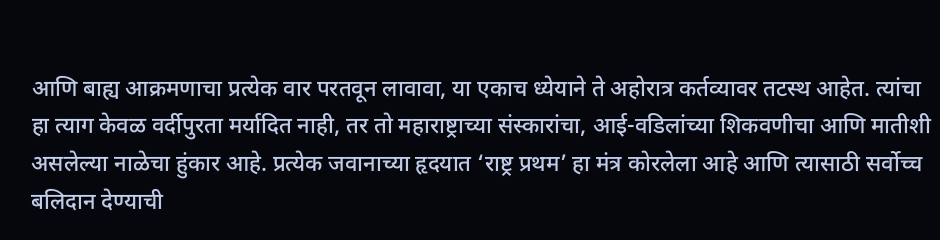आणि बाह्य आक्रमणाचा प्रत्येक वार परतवून लावावा, या एकाच ध्येयाने ते अहोरात्र कर्तव्यावर तटस्थ आहेत. त्यांचा हा त्याग केवळ वर्दीपुरता मर्यादित नाही, तर तो महाराष्ट्राच्या संस्कारांचा, आई-वडिलांच्या शिकवणीचा आणि मातीशी असलेल्या नाळेचा हुंकार आहे. प्रत्येक जवानाच्या हृदयात ‘राष्ट्र प्रथम’ हा मंत्र कोरलेला आहे आणि त्यासाठी सर्वोच्च बलिदान देण्याची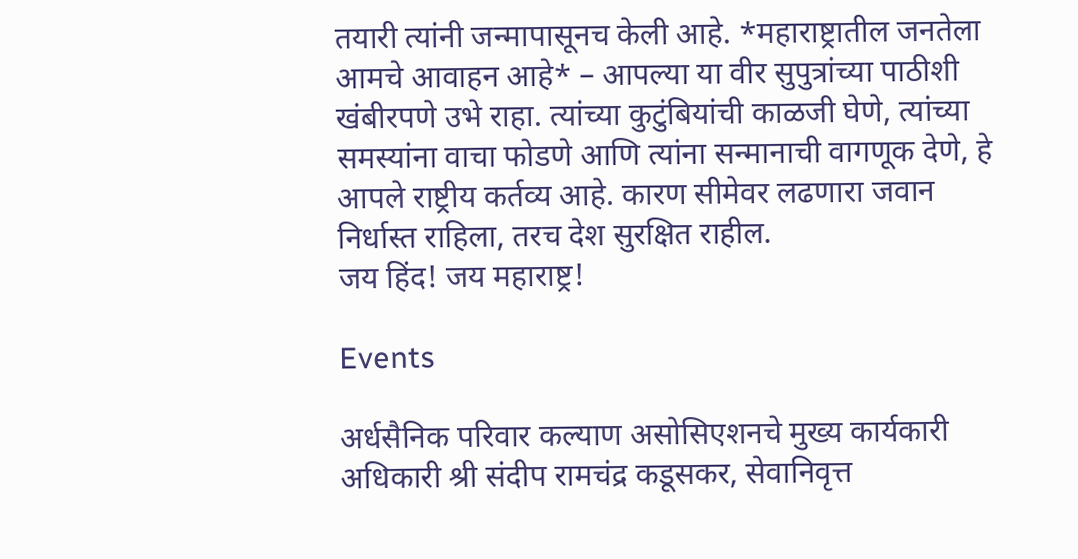तयारी त्यांनी जन्मापासूनच केली आहे. *महाराष्ट्रातील जनतेला आमचे आवाहन आहे* – आपल्या या वीर सुपुत्रांच्या पाठीशी खंबीरपणे उभे राहा. त्यांच्या कुटुंबियांची काळजी घेणे, त्यांच्या समस्यांना वाचा फोडणे आणि त्यांना सन्मानाची वागणूक देणे, हे आपले राष्ट्रीय कर्तव्य आहे. कारण सीमेवर लढणारा जवान निर्धास्त राहिला, तरच देश सुरक्षित राहील.
जय हिंद! जय महाराष्ट्र!

Events

अर्धसैनिक परिवार कल्याण असोसिएशनचे मुख्य कार्यकारी अधिकारी श्री संदीप रामचंद्र कडूसकर, सेवानिवृत्त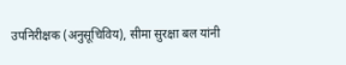उपनिरीक्षक (अनुसूचिविय), सीमा सुरक्षा बल यांनी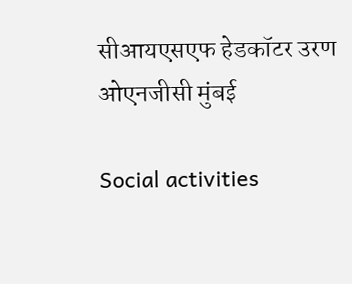सीआयएसएफ हेडकॉटर उरण ओएनजीसी मुंबई

Social activities